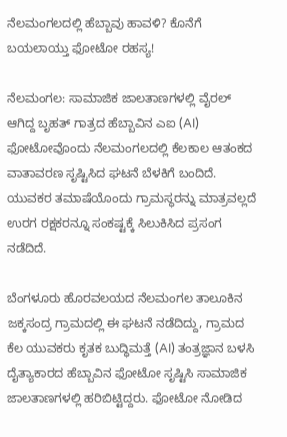ನೆಲಮಂಗಲದಲ್ಲಿ ಹೆಬ್ಬಾವು ಹಾವಳಿ? ಕೊನೆಗೆ ಬಯಲಾಯ್ತು ಫೋಟೋ ರಹಸ್ಯ!

ನೆಲಮಂಗಲ: ಸಾಮಾಜಿಕ ಜಾಲತಾಣಗಳಲ್ಲಿ ವೈರಲ್ ಆಗಿದ್ದ ಬೃಹತ್ ಗಾತ್ರದ ಹೆಬ್ಬಾವಿನ ಎಐ (AI) ಫೋಟೋವೊಂದು ನೆಲಮಂಗಲದಲ್ಲಿ ಕೆಲಕಾಲ ಆತಂಕದ ವಾತಾವರಣ ಸೃಷ್ಟಿಸಿದ ಘಟನೆ ಬೆಳಕಿಗೆ ಬಂದಿದೆ. ಯುವಕರ ತಮಾಷೆಯೊಂದು ಗ್ರಾಮಸ್ಥರನ್ನು ಮಾತ್ರವಲ್ಲದೆ ಉರಗ ರಕ್ಷಕರನ್ನೂ ಸಂಕಷ್ಟಕ್ಕೆ ಸಿಲುಕಿಸಿದ ಪ್ರಸಂಗ ನಡೆದಿದೆ.

ಬೆಂಗಳೂರು ಹೊರವಲಯದ ನೆಲಮಂಗಲ ತಾಲೂಕಿನ ಜಕ್ಕಸಂದ್ರ ಗ್ರಾಮದಲ್ಲಿ ಈ ಘಟನೆ ನಡೆದಿದ್ದು, ಗ್ರಾಮದ ಕೆಲ ಯುವಕರು ಕೃತಕ ಬುದ್ಧಿಮತ್ತೆ (AI) ತಂತ್ರಜ್ಞಾನ ಬಳಸಿ ದೈತ್ಯಾಕಾರದ ಹೆಬ್ಬಾವಿನ ಫೋಟೋ ಸೃಷ್ಟಿಸಿ ಸಾಮಾಜಿಕ ಜಾಲತಾಣಗಳಲ್ಲಿ ಹರಿಬಿಟ್ಟಿದ್ದರು. ಫೋಟೋ ನೋಡಿದ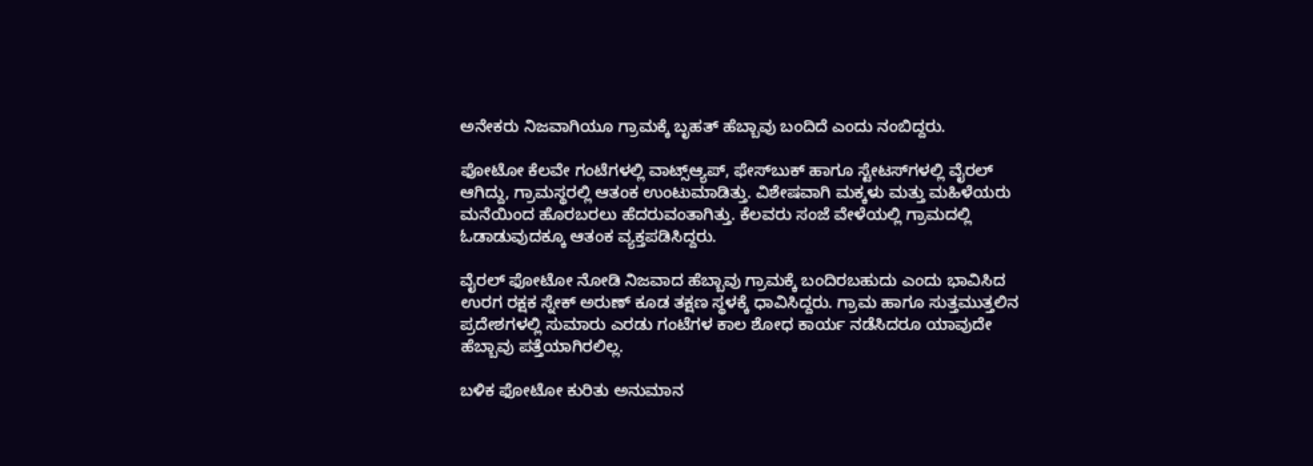ಅನೇಕರು ನಿಜವಾಗಿಯೂ ಗ್ರಾಮಕ್ಕೆ ಬೃಹತ್ ಹೆಬ್ಬಾವು ಬಂದಿದೆ ಎಂದು ನಂಬಿದ್ದರು.

ಫೋಟೋ ಕೆಲವೇ ಗಂಟೆಗಳಲ್ಲಿ ವಾಟ್ಸ್‌ಆ್ಯಪ್, ಫೇಸ್‌ಬುಕ್ ಹಾಗೂ ಸ್ಟೇಟಸ್‌ಗಳಲ್ಲಿ ವೈರಲ್ ಆಗಿದ್ದು, ಗ್ರಾಮಸ್ಥರಲ್ಲಿ ಆತಂಕ ಉಂಟುಮಾಡಿತ್ತು. ವಿಶೇಷವಾಗಿ ಮಕ್ಕಳು ಮತ್ತು ಮಹಿಳೆಯರು ಮನೆಯಿಂದ ಹೊರಬರಲು ಹೆದರುವಂತಾಗಿತ್ತು. ಕೆಲವರು ಸಂಜೆ ವೇಳೆಯಲ್ಲಿ ಗ್ರಾಮದಲ್ಲಿ ಓಡಾಡುವುದಕ್ಕೂ ಆತಂಕ ವ್ಯಕ್ತಪಡಿಸಿದ್ದರು.

ವೈರಲ್ ಫೋಟೋ ನೋಡಿ ನಿಜವಾದ ಹೆಬ್ಬಾವು ಗ್ರಾಮಕ್ಕೆ ಬಂದಿರಬಹುದು ಎಂದು ಭಾವಿಸಿದ ಉರಗ ರಕ್ಷಕ ಸ್ನೇಕ್ ಅರುಣ್ ಕೂಡ ತಕ್ಷಣ ಸ್ಥಳಕ್ಕೆ ಧಾವಿಸಿದ್ದರು. ಗ್ರಾಮ ಹಾಗೂ ಸುತ್ತಮುತ್ತಲಿನ ಪ್ರದೇಶಗಳಲ್ಲಿ ಸುಮಾರು ಎರಡು ಗಂಟೆಗಳ ಕಾಲ ಶೋಧ ಕಾರ್ಯ ನಡೆಸಿದರೂ ಯಾವುದೇ ಹೆಬ್ಬಾವು ಪತ್ತೆಯಾಗಿರಲಿಲ್ಲ.

ಬಳಿಕ ಫೋಟೋ ಕುರಿತು ಅನುಮಾನ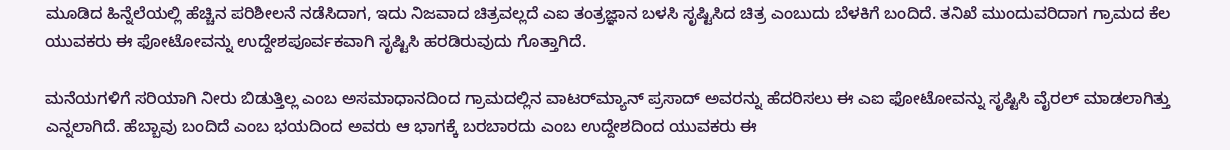ಮೂಡಿದ ಹಿನ್ನೆಲೆಯಲ್ಲಿ ಹೆಚ್ಚಿನ ಪರಿಶೀಲನೆ ನಡೆಸಿದಾಗ, ಇದು ನಿಜವಾದ ಚಿತ್ರವಲ್ಲದೆ ಎಐ ತಂತ್ರಜ್ಞಾನ ಬಳಸಿ ಸೃಷ್ಟಿಸಿದ ಚಿತ್ರ ಎಂಬುದು ಬೆಳಕಿಗೆ ಬಂದಿದೆ. ತನಿಖೆ ಮುಂದುವರಿದಾಗ ಗ್ರಾಮದ ಕೆಲ ಯುವಕರು ಈ ಫೋಟೋವನ್ನು ಉದ್ದೇಶಪೂರ್ವಕವಾಗಿ ಸೃಷ್ಟಿಸಿ ಹರಡಿರುವುದು ಗೊತ್ತಾಗಿದೆ.

ಮನೆಯಗಳಿಗೆ ಸರಿಯಾಗಿ ನೀರು ಬಿಡುತ್ತಿಲ್ಲ ಎಂಬ ಅಸಮಾಧಾನದಿಂದ ಗ್ರಾಮದಲ್ಲಿನ ವಾಟರ್‌ಮ್ಯಾನ್ ಪ್ರಸಾದ್ ಅವರನ್ನು ಹೆದರಿಸಲು ಈ ಎಐ ಫೋಟೋವನ್ನು ಸೃಷ್ಟಿಸಿ ವೈರಲ್ ಮಾಡಲಾಗಿತ್ತು ಎನ್ನಲಾಗಿದೆ. ಹೆಬ್ಬಾವು ಬಂದಿದೆ ಎಂಬ ಭಯದಿಂದ ಅವರು ಆ ಭಾಗಕ್ಕೆ ಬರಬಾರದು ಎಂಬ ಉದ್ದೇಶದಿಂದ ಯುವಕರು ಈ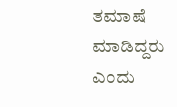ತಮಾಷೆ ಮಾಡಿದ್ದರು ಎಂದು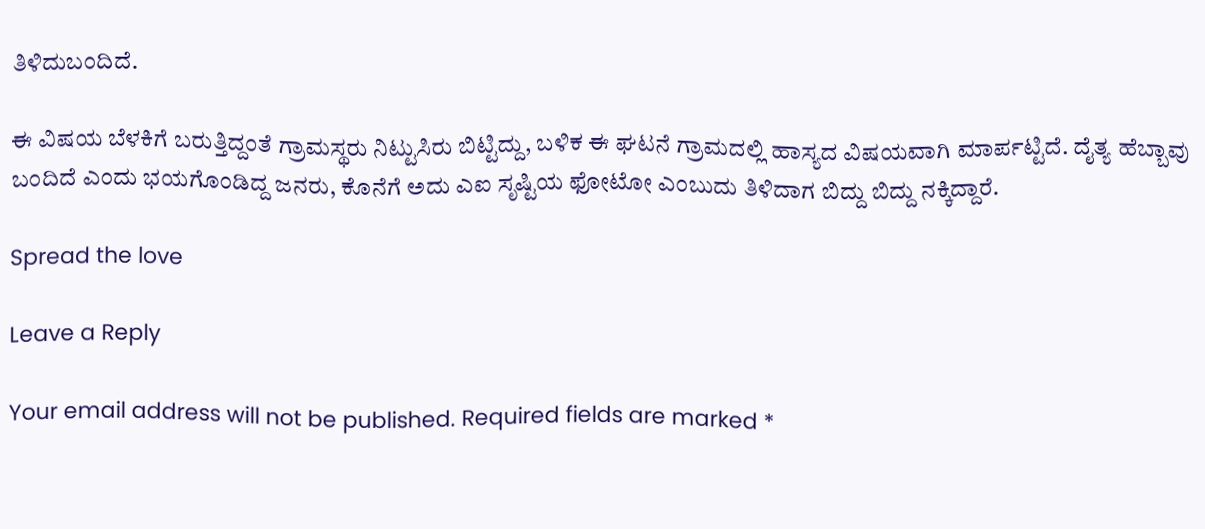ತಿಳಿದುಬಂದಿದೆ.

ಈ ವಿಷಯ ಬೆಳಕಿಗೆ ಬರುತ್ತಿದ್ದಂತೆ ಗ್ರಾಮಸ್ಥರು ನಿಟ್ಟುಸಿರು ಬಿಟ್ಟಿದ್ದು, ಬಳಿಕ ಈ ಘಟನೆ ಗ್ರಾಮದಲ್ಲಿ ಹಾಸ್ಯದ ವಿಷಯವಾಗಿ ಮಾರ್ಪಟ್ಟಿದೆ. ದೈತ್ಯ ಹೆಬ್ಬಾವು ಬಂದಿದೆ ಎಂದು ಭಯಗೊಂಡಿದ್ದ ಜನರು, ಕೊನೆಗೆ ಅದು ಎಐ ಸೃಷ್ಟಿಯ ಫೋಟೋ ಎಂಬುದು ತಿಳಿದಾಗ ಬಿದ್ದು ಬಿದ್ದು ನಕ್ಕಿದ್ದಾರೆ.

Spread the love

Leave a Reply

Your email address will not be published. Required fields are marked *